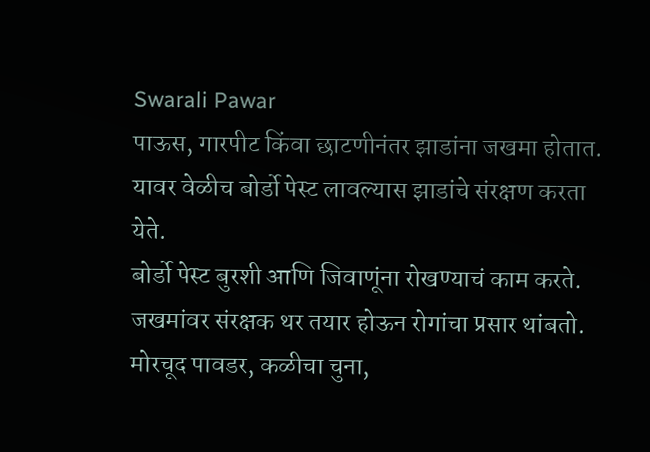Swarali Pawar
पाऊस, गारपीट किंवा छाटणीनंतर झाडांना जखमा होतात. यावर वेळीच बोर्डो पेस्ट लावल्यास झाडांचे संरक्षण करता येते.
बोर्डो पेस्ट बुरशी आणि जिवाणूंना रोखण्याचं काम करते. जखमांवर संरक्षक थर तयार होऊन रोगांचा प्रसार थांबतो.
मोरचूद पावडर, कळीचा चुना,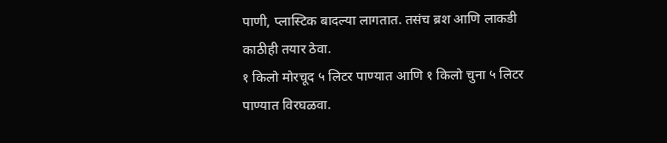पाणी, प्लास्टिक बादल्या लागतात. तसंच ब्रश आणि लाकडी काठीही तयार ठेवा.
१ किलो मोरचूद ५ लिटर पाण्यात आणि १ किलो चुना ५ लिटर पाण्यात विरघळवा.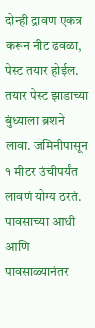दोन्ही द्रावण एकत्र करून नीट ढवळा, पेस्ट तयार होईल.
तयार पेस्ट झाडाच्या बुंध्याला ब्रशने लावा. जमिनीपासून १ मीटर उंचीपर्यंत लावणं योग्य ठरतं.
पावसाच्या आधी आणि पावसाळ्यानंतर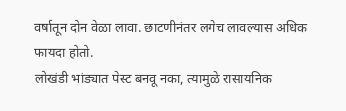वर्षातून दोन वेळा लावा. छाटणीनंतर लगेच लावल्यास अधिक फायदा होतो.
लोखंडी भांड्यात पेस्ट बनवू नका, त्यामुळे रासायनिक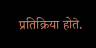प्रतिक्रिया होते.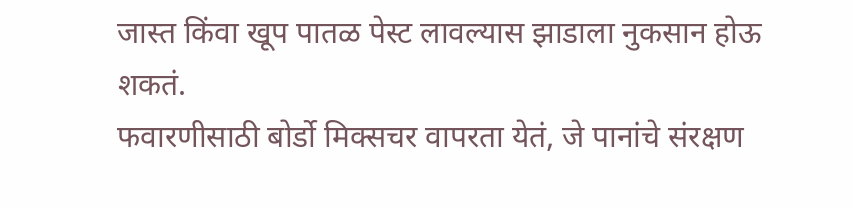जास्त किंवा खूप पातळ पेस्ट लावल्यास झाडाला नुकसान होऊ शकतं.
फवारणीसाठी बोर्डो मिक्सचर वापरता येतं, जे पानांचे संरक्षण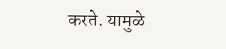करते. यामुळे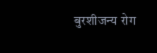बुरशीजन्य रोग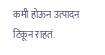कमी होऊन उत्पादन टिकून राहतं.